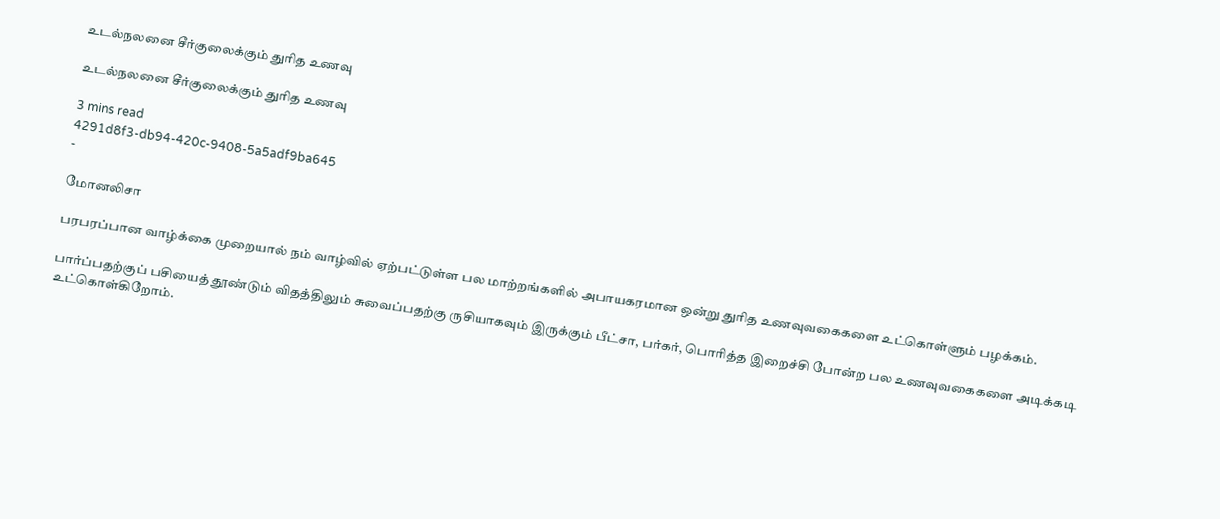உடல்நலனை சீர்குலைக்கும் துரித உணவு

உடல்நலனை சீர்குலைக்கும் துரித உணவு

3 mins read
4291d8f3-db94-420c-9408-5a5adf9ba645
-

மோனலிசா

பரபரப்பான வாழ்க்கை முறையால் நம் வாழ்வில் ஏற்பட்டுள்ள பல மாற்றங்களில் அபாயகரமான ஒன்று துரித உணவுவகைகளை உட்கொள்ளும் பழக்கம்.

பார்ப்பதற்குப் பசியைத் தூண்டும் விதத்திலும் சுவைப்பதற்கு ருசியாகவும் இருக்கும் பீட்சா, பர்கர், பொரித்த இறைச்சி போன்ற பல உணவுவகைகளை அடிக்கடி உட்கொள்கிறோம்.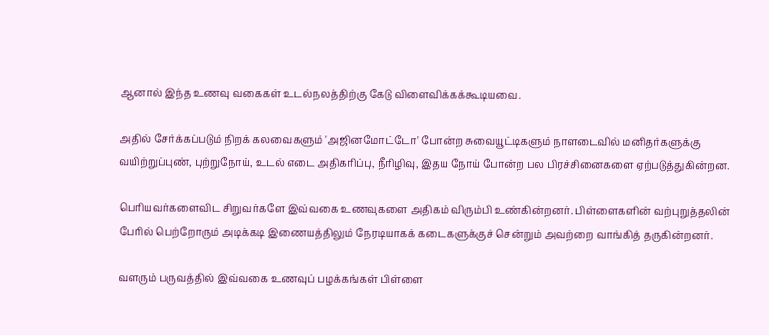ஆனால் இந்த உணவு வகைகள் உடல்நலத்திற்கு கேடு விளைவிக்கக்கூடியவை.

அதில் சேர்க்கப்படும் நிறக் கலவைகளும் 'அஜினமோட்டோ' போன்ற சுவையூட்டிகளும் நாளடைவில் மனிதர்களுக்கு வயிற்றுப்புண், புற்றுநோய், உடல் எடை அதிகரிப்பு, நீரிழிவு, இதய நோய் போன்ற பல பிரச்சினைகளை ஏற்படுத்துகின்றன.

பெரியவர்களைவிட சிறுவர்களே இவ்வகை உணவுகளை அதிகம் விரும்பி உண்கின்றனர். பிள்ளைகளின் வற்புறுத்தலின் பேரில் பெற்றோரும் அடிக்கடி இணையத்திலும் நேரடியாகக் கடைகளுக்குச் சென்றும் அவற்றை வாங்கித் தருகின்றனர்.

வளரும் பருவத்தில் இவ்வகை உணவுப் பழக்கங்கள் பிள்ளை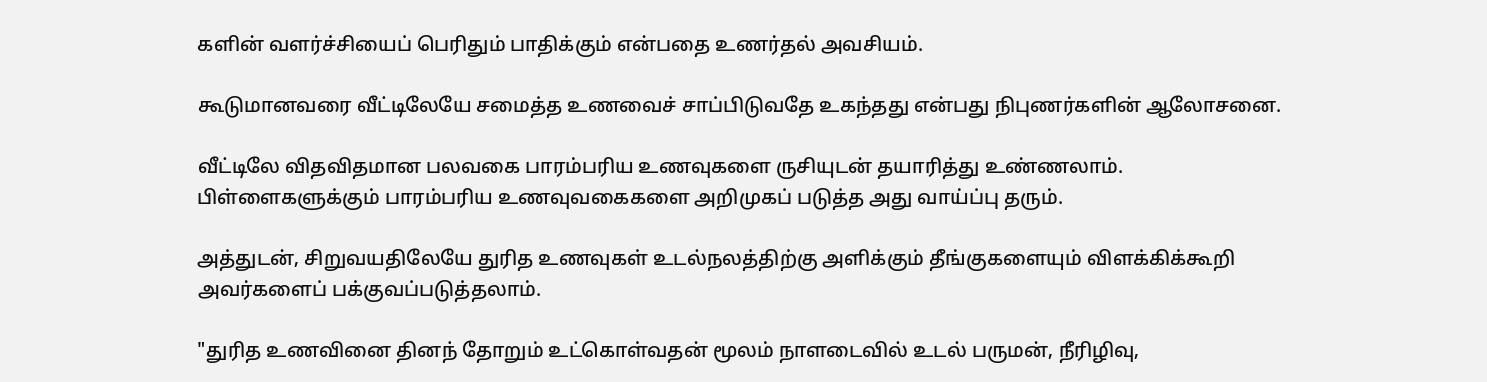களின் வளர்ச்சியைப் பெரிதும் பாதிக்கும் என்பதை உணர்தல் அவசியம்.

கூடுமானவரை வீட்டிலேயே சமைத்த உணவைச் சாப்பிடுவதே உகந்தது என்பது நிபுணர்களின் ஆலோசனை.

வீட்டிலே விதவிதமான பலவகை பாரம்பரிய உணவுகளை ருசியுடன் தயாரித்து உண்ணலாம். பிள்ளைகளுக்கும் பாரம்பரிய உணவுவகைகளை அறிமுகப் படுத்த அது வாய்ப்பு தரும்.

அத்துடன், சிறுவயதிலேயே துரித உணவுகள் உடல்நலத்திற்கு அளிக்கும் தீங்குகளையும் விளக்கிக்கூறி அவர்களைப் பக்குவப்படுத்தலாம்.

"துரித உணவினை தினந் தோறும் உட்கொள்வதன் மூலம் நாளடைவில் உடல் பருமன், நீரிழிவு,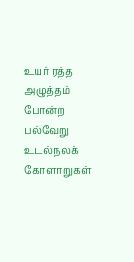உயர் ரத்த அழுத்தம் போன்ற பல்வேறு உடல்நலக் கோளாறுகள்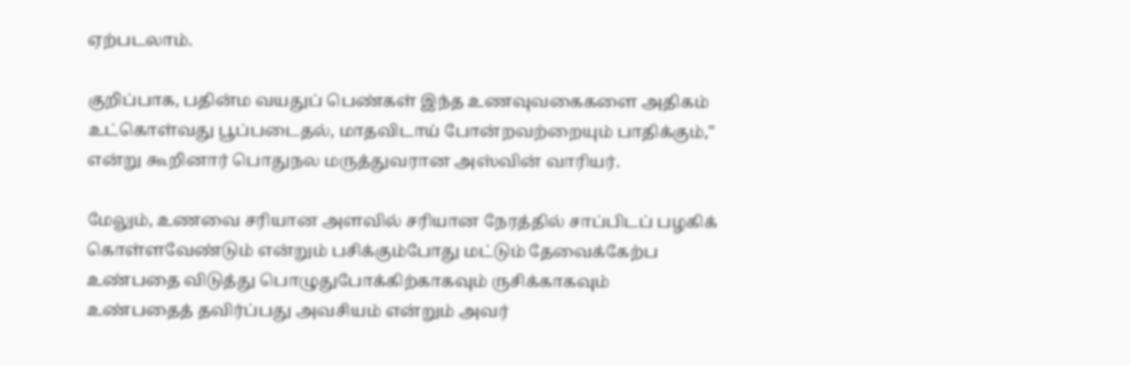ஏற்படலாம்.

குறிப்பாக, பதின்ம வயதுப் பெண்கள் இந்த உணவுவகைகளை அதிகம் உட்கொள்வது பூப்படைதல், மாதவிடாய் போன்றவற்றையும் பாதிக்கும்," என்று கூறினார் பொதுநல மருத்துவரான அஸ்வின் வாரியர்.

மேலும், உணவை சரியான அளவில் சரியான நேரத்தில் சாப்பிடப் பழகிக் கொள்ளவேண்டும் என்றும் பசிக்கும்போது மட்டும் தேவைக்கேற்ப உண்பதை விடுத்து பொழுதுபோக்கிற்காகவும் ருசிக்காகவும் உண்பதைத் தவிர்ப்பது அவசியம் என்றும் அவர்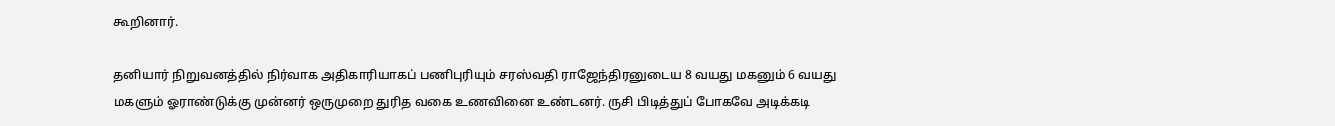கூறினார்.

தனியார் நிறுவனத்தில் நிர்வாக அதிகாரியாகப் பணிபுரியும் சரஸ்வதி ராஜேந்திரனுடைய 8 வயது மகனும் 6 வயது மகளும் ஓராண்டுக்கு முன்னர் ஒருமுறை துரித வகை உணவினை உண்டனர். ருசி பிடித்துப் போகவே அடிக்கடி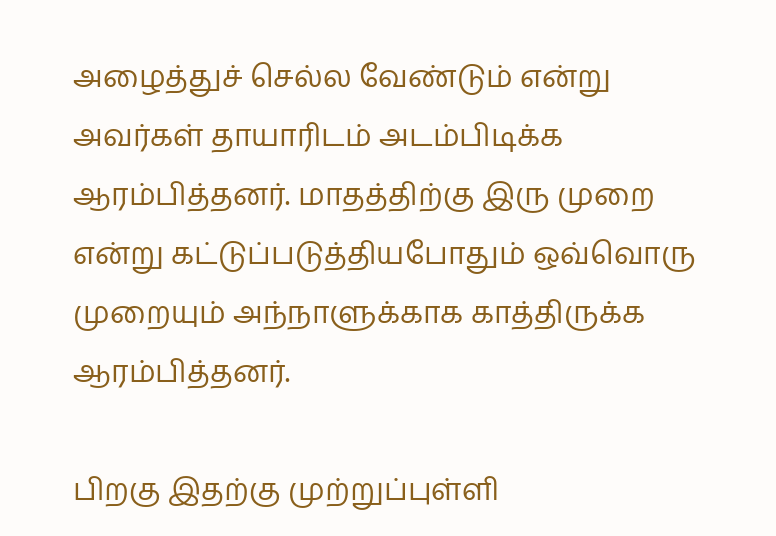அழைத்துச் செல்ல வேண்டும் என்று அவர்கள் தாயாரிடம் அடம்பிடிக்க ஆரம்பித்தனர். மாதத்திற்கு இரு முறை என்று கட்டுப்படுத்தியபோதும் ஒவ்வொரு முறையும் அந்நாளுக்காக காத்திருக்க ஆரம்பித்தனர்.

பிறகு இதற்கு முற்றுப்புள்ளி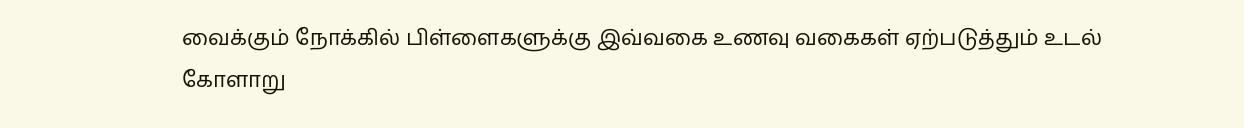வைக்கும் நோக்கில் பிள்ளைகளுக்கு இவ்வகை உணவு வகைகள் ஏற்படுத்தும் உடல் கோளாறு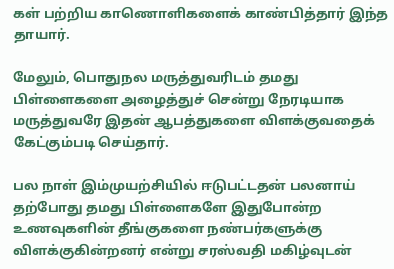கள் பற்றிய காணொளிகளைக் காண்பித்தார் இந்த தாயார்.

மேலும், பொதுநல மருத்துவரிடம் தமது பிள்ளைகளை அழைத்துச் சென்று நேரடியாக மருத்துவரே இதன் ஆபத்துகளை விளக்குவதைக் கேட்கும்படி செய்தார்.

பல நாள் இம்முயற்சியில் ஈடுபட்டதன் பலனாய் தற்போது தமது பிள்ளைகளே இதுபோன்ற உணவுகளின் தீங்குகளை நண்பர்களுக்கு விளக்குகின்றனர் என்று சரஸ்வதி மகிழ்வுடன்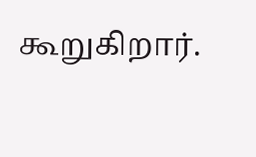கூறுகிறார்.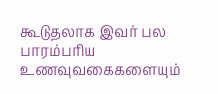கூடுதலாக இவர் பல பாரம்பரிய உணவுவகைகளையும்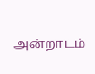அன்றாடம்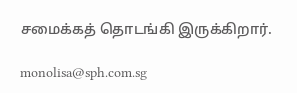சமைக்கத் தொடங்கி இருக்கிறார்.

monolisa@sph.com.sg